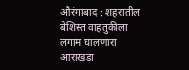औरंगाबाद : शहरातील बेशिस्त वाहतुकीला लगाम घालणारा आराखडा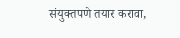संयुक्तपणे तयार करावा,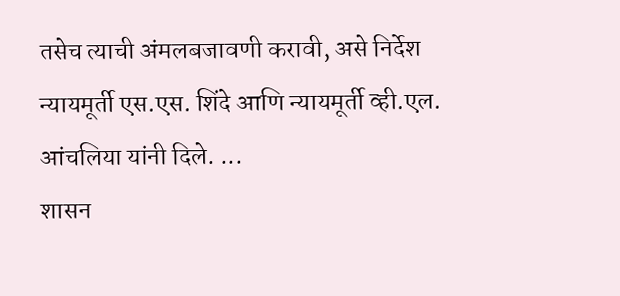तसेच त्याची अंमलबजावणी करावी, असे निर्देश न्यायमूर्ती एस.एस. शिंदे आणि न्यायमूर्ती व्ही.एल. आंचलिया यांनी दिले. ...
शासन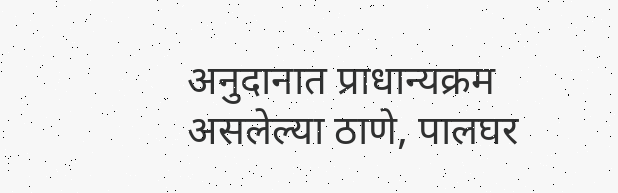अनुदानात प्राधान्यक्रम असलेल्या ठाणे, पालघर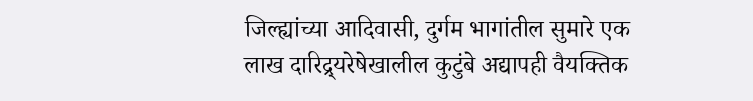जिल्ह्यांच्या आदिवासी, दुर्गम भागांतील सुमारे एक लाख दारिद्र्यरेषेखालील कुटुंबे अद्यापही वैयक्तिक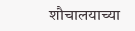शौचालयाच्या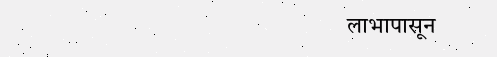लाभापासून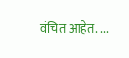वंचित आहेत. ...